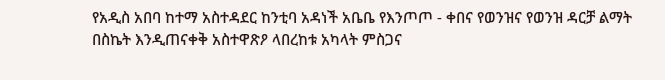የአዲስ አበባ ከተማ አስተዳደር ከንቲባ አዳነች አቤቤ የእንጦጦ - ቀበና የወንዝና የወንዝ ዳርቻ ልማት በስኬት እንዲጠናቀቅ አስተዋጽዖ ላበረከቱ አካላት ምስጋና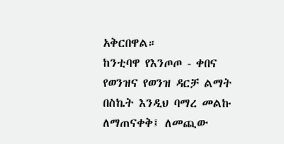አቅርበዋል።
ከንቲባዋ የእንጦጦ - ቀበና የወንዝና የወንዝ ዳርቻ ልማት በስኬት እንዲህ ባማረ መልኩ ለማጠናቀቅ፤ ለመጪው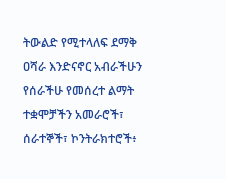ትውልድ የሚተላለፍ ደማቅ ዐሻራ እንድናኖር አብራችሁን የሰራችሁ የመሰረተ ልማት ተቋሞቻችን አመራሮች፣ ሰራተኞች፣ ኮንትራክተሮች፥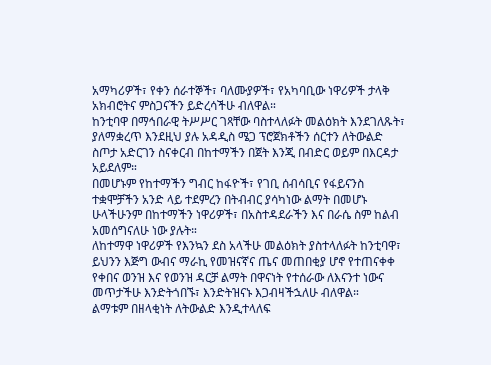አማካሪዎች፣ የቀን ሰራተኞች፣ ባለሙያዎች፣ የአካባቢው ነዋሪዎች ታላቅ አክብሮትና ምስጋናችን ይድረሳችሁ ብለዋል።
ከንቲባዋ በማኅበራዊ ትሥሥር ገጻቸው ባስተላለፉት መልዕክት እንደገለጹት፣ ያለማቋረጥ እንደዚህ ያሉ አዳዲስ ሜጋ ፕሮጀክቶችን ሰርተን ለትውልድ ስጦታ አድርገን ስናቀርብ በከተማችን በጀት እንጂ በብድር ወይም በእርዳታ አይደለም።
በመሆኑም የከተማችን ግብር ከፋዮች፣ የገቢ ሰብሳቢና የፋይናንስ ተቋሞቻችን አንድ ላይ ተደምረን በትብብር ያሳካነው ልማት በመሆኑ ሁላችሁንም በከተማችን ነዋሪዎች፣ በአስተዳደራችን እና በራሴ ስም ከልብ አመሰግናለሁ ነው ያሉት።
ለከተማዋ ነዋሪዎች የእንኳን ደስ አላችሁ መልዕክት ያስተላለፉት ከንቲባዋ፣ ይህንን እጅግ ውብና ማራኪ የመዝናኛና ጤና መጠበቂያ ሆኖ የተጠናቀቀ የቀበና ወንዝ እና የወንዝ ዳርቻ ልማት በዋናነት የተሰራው ለእናንተ ነውና መጥታችሁ እንድትጎበኙ፣ እንድትዝናኑ እጋብዛችኋለሁ ብለዋል።
ልማቱም በዘላቂነት ለትውልድ እንዲተላለፍ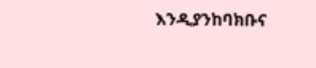እንዲያንከባክቡና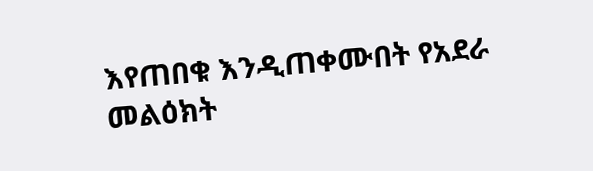እየጠበቁ እንዲጠቀሙበት የአደራ መልዕክት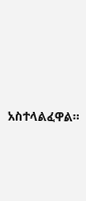አስተላልፈዋል።